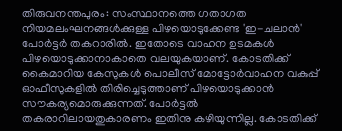തിരുവനന്തപുരം: സംസ്ഥാനത്തെ ഗതാഗത നിയമലംഘനങ്ങൾക്കുള്ള പിഴയൊടുക്കേണ്ട 'ഇ-ചലാൻ' പോർട്ടർ തകറാരിൽ. ഇതോടെ വാഹന ഉടമകൾ പിഴയൊടുക്കാനാകാതെ വലയുകയാണ്. കോടതിക്ക് കൈമാറിയ കേസുകൾ പൊലീസ് മോട്ടോർവാഹന വകുപ്പ് ഓഫീസുകളിൽ തിരിച്ചെടുത്താണ് പിഴയൊടുക്കാൻ സൗകര്യമൊരുക്കുന്നത്. പോർട്ടൽ തകരാറിലായതുകാരണം ഇതിനു കഴിയുന്നില്ല. കോടതിക്ക്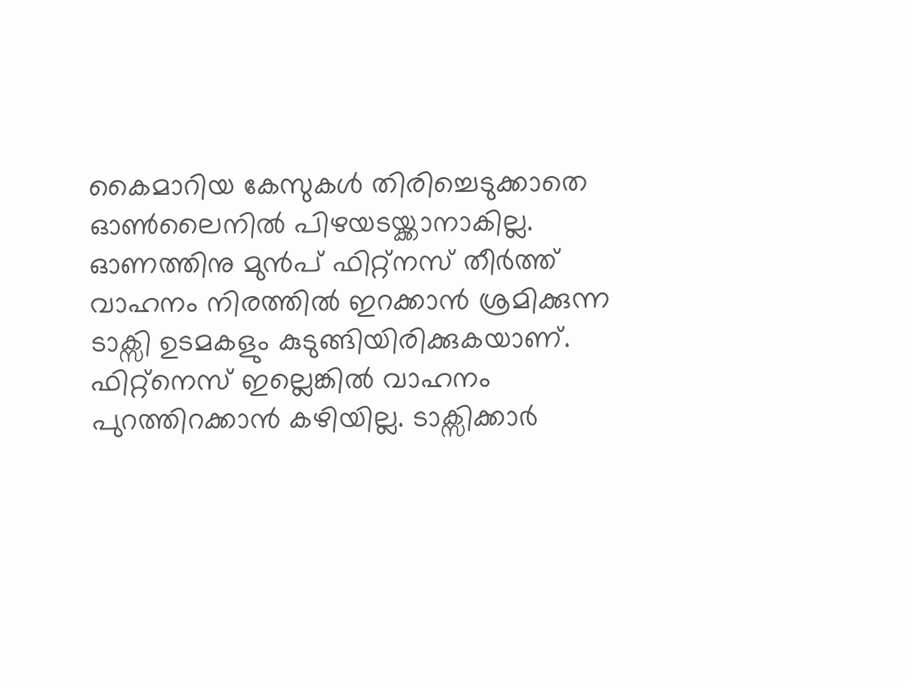കൈമാറിയ കേസുകൾ തിരിച്ചെടുക്കാതെ ഓൺലൈനിൽ പിഴയടയ്ക്കാനാകില്ല.
ഓണത്തിനു മുൻപ് ഫിറ്റ്നസ് തീർത്ത് വാഹനം നിരത്തിൽ ഇറക്കാൻ ശ്രമിക്കുന്ന ടാക്സി ഉടമകളും കുടുങ്ങിയിരിക്കുകയാണ്. ഫിറ്റ്നെസ് ഇല്ലെങ്കിൽ വാഹനം പുറത്തിറക്കാൻ കഴിയില്ല. ടാക്സിക്കാർ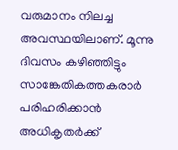വരുമാനം നിലച്ച അവസ്ഥയിലാണ്. മൂന്നു ദിവസം കഴിഞ്ഞിട്ടും സാങ്കേതികത്തകരാർ പരിഹരിക്കാൻ അധികൃതർക്ക്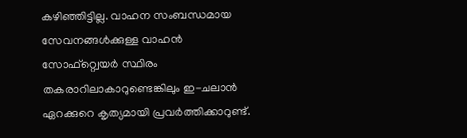കഴിഞ്ഞിട്ടില്ല. വാഹന സംബന്ധമായ സേവനങ്ങൾക്കുള്ള വാഹൻ സോഫ്റ്റ്വെയർ സ്ഥിരം തകരാറിലാകാറുണ്ടെങ്കിലും ഇ-ചലാൻ ഏറക്കുറെ കൃത്യമായി പ്രവർത്തിക്കാറുണ്ട്.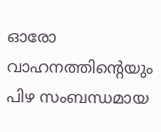ഓരോ വാഹനത്തിന്റെയും പിഴ സംബന്ധമായ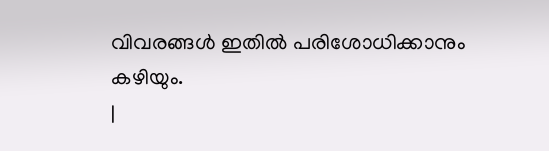വിവരങ്ങൾ ഇതിൽ പരിശോധിക്കാനും കഴിയും.
|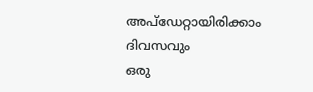അപ്ഡേറ്റായിരിക്കാം ദിവസവും
ഒരു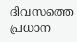ദിവസത്തെ പ്രധാന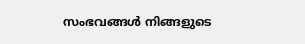സംഭവങ്ങൾ നിങ്ങളുടെ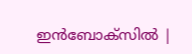ഇൻബോക്സിൽ |